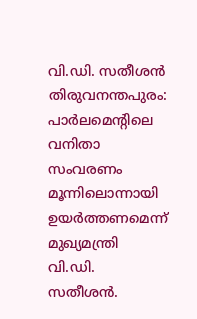വി.ഡി. സതീശൻ
തിരുവനന്തപുരം: പാർലമെന്റിലെ വനിതാ സംവരണം മൂന്നിലൊന്നായി ഉയർത്തണമെന്ന് മുഖ്യമന്ത്രി വി.ഡി. സതീശൻ.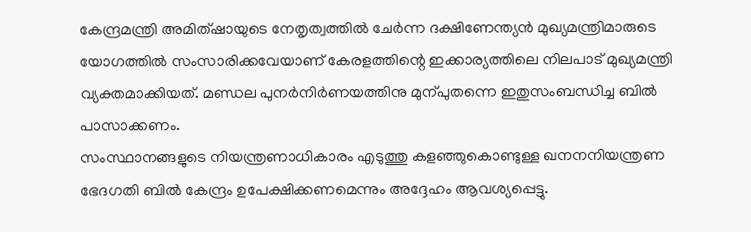കേന്ദ്രമന്ത്രി അമിത്ഷായുടെ നേതൃത്വത്തിൽ ചേർന്ന ദക്ഷിണേന്ത്യൻ മുഖ്യമന്ത്രിമാരുടെ യോഗത്തിൽ സംസാരിക്കവേയാണ് കേരളത്തിന്റെ ഇക്കാര്യത്തിലെ നിലപാട് മുഖ്യമന്ത്രി വ്യക്തമാക്കിയത്. മണ്ഡല പുനർനിർണയത്തിനു മുന്പുതന്നെ ഇതുസംബന്ധിച്ച ബിൽ പാസാക്കണം.
സംസ്ഥാനങ്ങളുടെ നിയന്ത്രണാധികാരം എടുത്തു കളഞ്ഞുകൊണ്ടുള്ള ഖനനനിയന്ത്രണ ഭേദഗതി ബിൽ കേന്ദ്രം ഉപേക്ഷിക്കണമെന്നും അദ്ദേഹം ആവശ്യപ്പെട്ടു.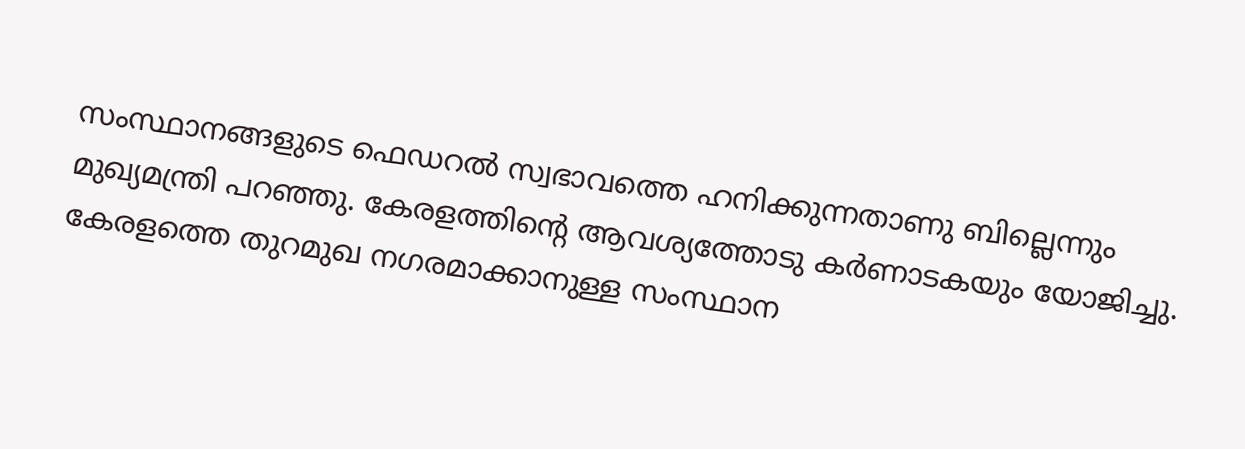സംസ്ഥാനങ്ങളുടെ ഫെഡറൽ സ്വഭാവത്തെ ഹനിക്കുന്നതാണു ബില്ലെന്നും മുഖ്യമന്ത്രി പറഞ്ഞു. കേരളത്തിന്റെ ആവശ്യത്തോടു കർണാടകയും യോജിച്ചു. കേരളത്തെ തുറമുഖ നഗരമാക്കാനുള്ള സംസ്ഥാന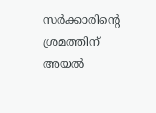സർക്കാരിന്റെ ശ്രമത്തിന് അയൽ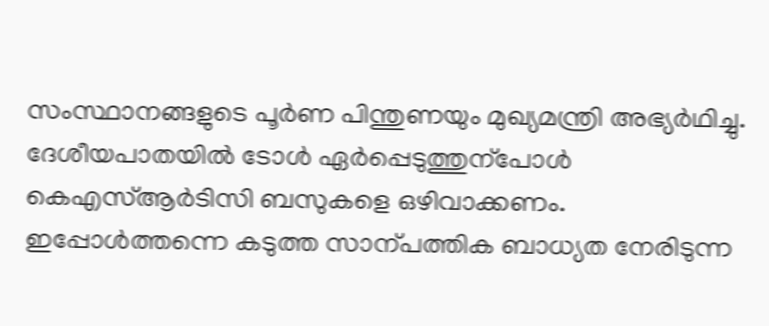സംസ്ഥാനങ്ങളുടെ പൂർണ പിന്തുണയും മുഖ്യമന്ത്രി അഭ്യർഥിച്ചു.
ദേശീയപാതയിൽ ടോൾ ഏർപ്പെടുത്തുന്പോൾ കെഎസ്ആർടിസി ബസുകളെ ഒഴിവാക്കണം. ഇപ്പോൾത്തന്നെ കടുത്ത സാന്പത്തിക ബാധ്യത നേരിടുന്ന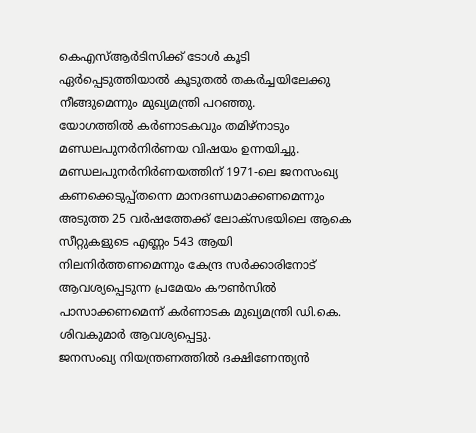കെഎസ്ആർടിസിക്ക് ടോൾ കൂടി ഏർപ്പെടുത്തിയാൽ കൂടുതൽ തകർച്ചയിലേക്കു നീങ്ങുമെന്നും മുഖ്യമന്ത്രി പറഞ്ഞു.
യോഗത്തിൽ കർണാടകവും തമിഴ്നാടും മണ്ഡലപുനർനിർണയ വിഷയം ഉന്നയിച്ചു. മണ്ഡലപുനർനിർണയത്തിന് 1971-ലെ ജനസംഖ്യ കണക്കെടുപ്പ്തന്നെ മാനദണ്ഡമാക്കണമെന്നും അടുത്ത 25 വർഷത്തേക്ക് ലോക്സഭയിലെ ആകെ സീറ്റുകളുടെ എണ്ണം 543 ആയി നിലനിർത്തണമെന്നും കേന്ദ്ര സർക്കാരിനോട് ആവശ്യപ്പെടുന്ന പ്രമേയം കൗൺസിൽ പാസാക്കണമെന്ന് കർണാടക മുഖ്യമന്ത്രി ഡി.കെ. ശിവകുമാർ ആവശ്യപ്പെട്ടു.
ജനസംഖ്യ നിയന്ത്രണത്തിൽ ദക്ഷിണേന്ത്യൻ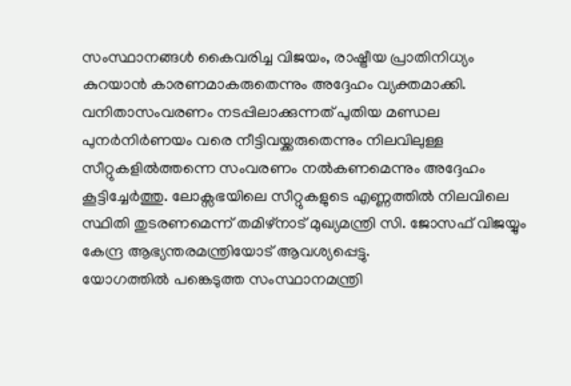സംസ്ഥാനങ്ങൾ കൈവരിച്ച വിജയം, രാഷ്ട്രീയ പ്രാതിനിധ്യം കുറയാൻ കാരണമാകരുതെന്നും അദ്ദേഹം വ്യക്തമാക്കി. വനിതാസംവരണം നടപ്പിലാക്കുന്നത് പുതിയ മണ്ഡല പുനർനിർണയം വരെ നീട്ടിവയ്ക്കരുതെന്നും നിലവിലുള്ള സീറ്റുകളിൽത്തന്നെ സംവരണം നൽകണമെന്നും അദ്ദേഹം കൂട്ടിച്ചേർത്തു. ലോക്സഭയിലെ സീറ്റുകളുടെ എണ്ണത്തിൽ നിലവിലെ സ്ഥിതി തുടരണമെന്ന് തമിഴ്നാട് മുഖ്യമന്ത്രി സി. ജോസഫ് വിജയ്യും കേന്ദ്ര ആഭ്യന്തരമന്ത്രിയോട് ആവശ്യപ്പെട്ടു.
യോഗത്തിൽ പങ്കെടുത്ത സംസ്ഥാനമന്ത്രി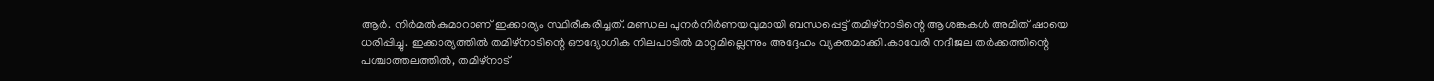ആർ. നിർമൽകുമാറാണ് ഇക്കാര്യം സ്ഥിരീകരിച്ചത്. മണ്ഡല പുനർനിർണയവുമായി ബന്ധപ്പെട്ട് തമിഴ്നാടിന്റെ ആശങ്കകൾ അമിത് ഷായെ ധരിപ്പിച്ചു. ഇക്കാര്യത്തിൽ തമിഴ്നാടിന്റെ ഔദ്യോഗിക നിലപാടിൽ മാറ്റമില്ലെന്നും അദ്ദേഹം വ്യക്തമാക്കി.കാവേരി നദീജല തർക്കത്തിന്റെ പശ്ചാത്തലത്തിൽ, തമിഴ്നാട്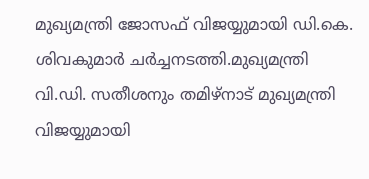മുഖ്യമന്ത്രി ജോസഫ് വിജയ്യുമായി ഡി.കെ. ശിവകുമാർ ചർച്ചനടത്തി.മുഖ്യമന്ത്രി വി.ഡി. സതീശനും തമിഴ്നാട് മുഖ്യമന്ത്രി വിജയ്യുമായി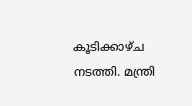കൂടിക്കാഴ്ച നടത്തി. മന്ത്രി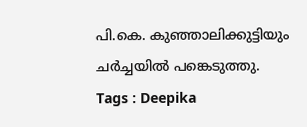പി.കെ. കുഞ്ഞാലിക്കുട്ടിയും ചർച്ചയിൽ പങ്കെടുത്തു.
Tags : Deepika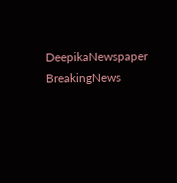DeepikaNewspaper BreakingNews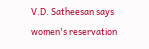V.D. Satheesan says women's reservation